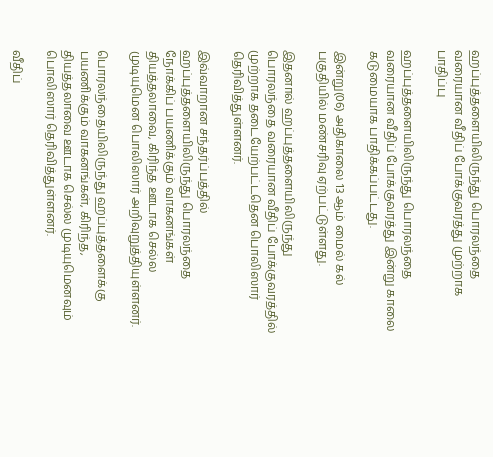ஹப்புத்தளையிலிருந்து பொரலந்தை வரையான வீதிப் போக்குவரத்து முற்றாக பாதிப்பு

ஹப்புத்தளையிலிருந்து பொரலந்தை வரையான வீதிப் போக்குவரத்து இன்று காலை கடுமையாக பாதிக்கப்பட்டது.

இன்று(06) அதிகாலை 13 ஆம் மைல் கல் பகுதியில் மண்சரிவு ஏற்பட்டுள்ளது.

இதனால் ஹப்புத்தளையிலிருந்து பொரலந்தை வரையான வீதிப் போக்குவரத்தில் முற்றாக தடையேற்பட்டதென பொலிஸார் தெரிவித்துள்ளனர்.

இவ்வாறான சந்தர்ப்பத்தில் ஹப்புத்தளையிலிருந்து பொரலந்தை நோக்கிப் பயணிக்கும் வாகனங்கள் தியத்தலாவை, கிரிந்த ஊடாக செல்ல முடியுமென பொலிஸார் அறிவுறுத்தியுள்ளனர்.

பொரலந்தையிலிருந்து ஹப்புத்தளைக்கு பயணிக்கும் வாகனங்கள், கிரிந்த, தியத்தலாவை ஊடாக செல்ல முடியுமெனவும் பொலிஸார் தெரிவித்துள்ளனர்.

வீதிப்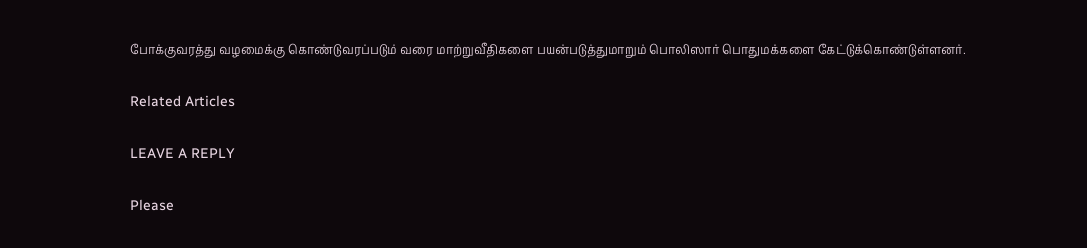போக்குவரத்து வழமைக்கு கொண்டுவரப்படும் வரை மாற்றுவீதிகளை பயன்படுத்துமாறும் பொலிஸார் பொதுமக்களை கேட்டுக்கொண்டுள்ளனர்.

Related Articles

LEAVE A REPLY

Please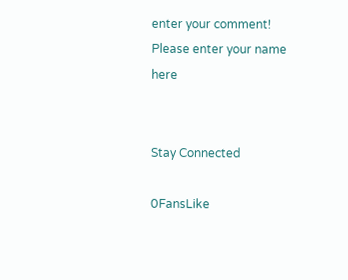enter your comment!
Please enter your name here


Stay Connected

0FansLike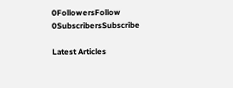0FollowersFollow
0SubscribersSubscribe

Latest Articles